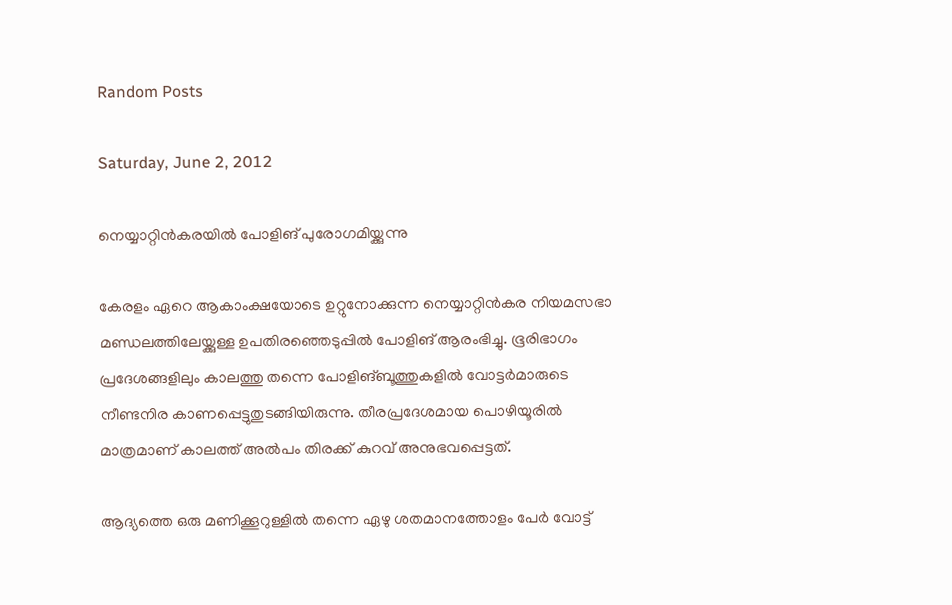Random Posts

Saturday, June 2, 2012

നെയ്യാറ്റിന്‍കരയില്‍ പോളിങ് പുരോഗമിയ്ക്കുന്നു

കേരളം ഏറെ ആകാംക്ഷയോടെ ഉറ്റുനോക്കുന്ന നെയ്യാറ്റിന്‍കര നിയമസഭാ മണ്ഡലത്തിലേയ്ക്കുള്ള ഉപതിരഞ്ഞെടുപ്പില്‍ പോളിങ് ആരംഭിച്ചു. ഭൂരിഭാഗം പ്രദേശങ്ങളിലും കാലത്തു തന്നെ പോളിങ്ബൂത്തുകളില്‍ വോട്ടര്‍മാരുടെ നീണ്ടനിര കാണപ്പെട്ടുതുടങ്ങിയിരുന്നു. തീരപ്രദേശമായ പൊഴിയൂരില്‍ മാത്രമാണ് കാലത്ത് അല്‍പം തിരക്ക് കുറവ് അനുഭവപ്പെട്ടത്.

ആദ്യത്തെ ഒരു മണിക്കൂറുള്ളില്‍ തന്നെ ഏഴു ശതമാനത്തോളം പേര്‍ വോട്ട്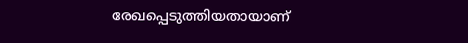രേഖപ്പെടുത്തിയതായാണ്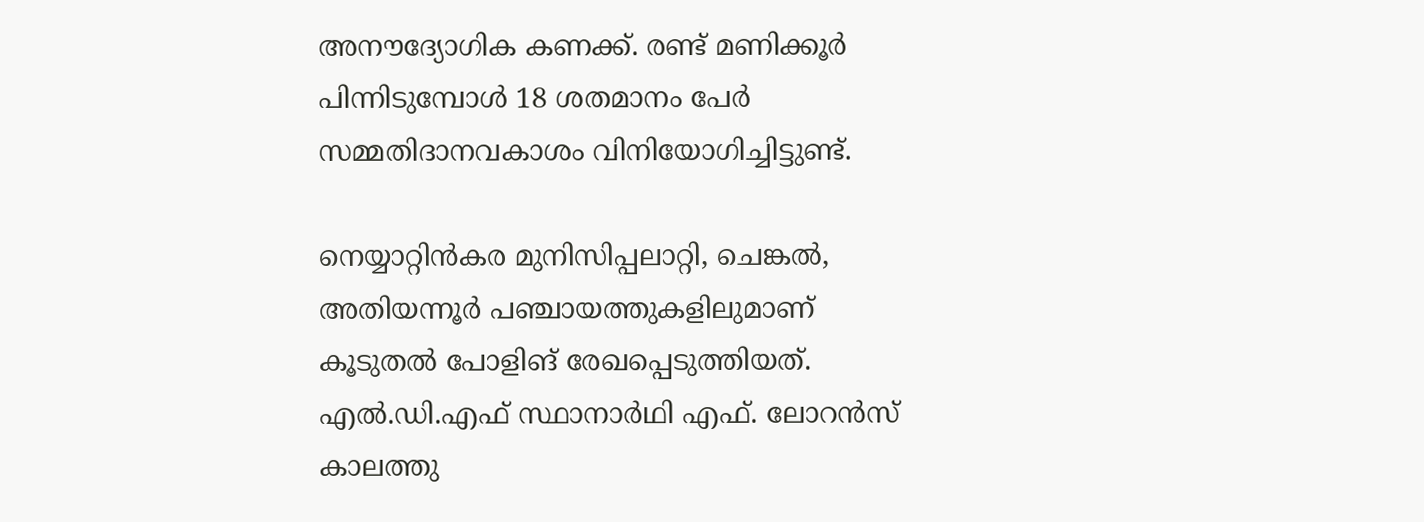അനൗദ്യോഗിക കണക്ക്. രണ്ട് മണിക്കൂര്‍ പിന്നിടുമ്പോള്‍ 18 ശതമാനം പേര്‍ സമ്മതിദാനവകാശം വിനിയോഗിച്ചിട്ടുണ്ട്.

നെയ്യാറ്റിന്‍കര മുനിസിപ്പലാറ്റി, ചെങ്കല്‍, അതിയന്നൂര്‍ പഞ്ചായത്തുകളിലുമാണ് കൂടുതല്‍ പോളിങ് രേഖപ്പെടുത്തിയത്. എല്‍.ഡി.എഫ് സ്ഥാനാര്‍ഥി എഫ്. ലോറന്‍സ് കാലത്തു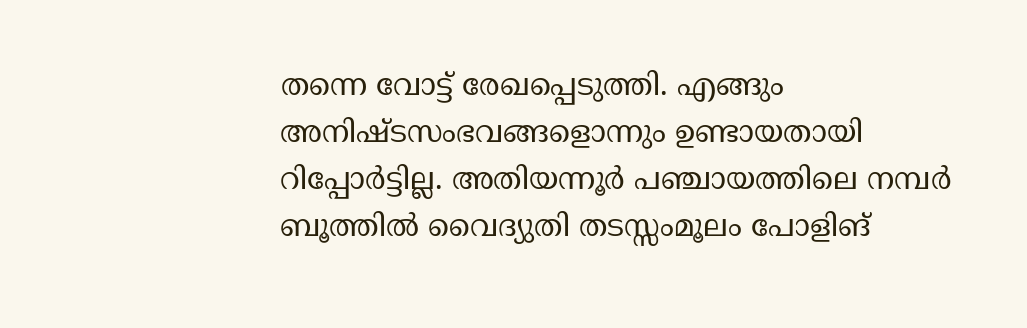തന്നെ വോട്ട് രേഖപ്പെടുത്തി. എങ്ങും അനിഷ്ടസംഭവങ്ങളൊന്നും ഉണ്ടായതായി റിപ്പോര്‍ട്ടില്ല. അതിയന്നൂര്‍ പഞ്ചായത്തിലെ നമ്പര്‍ ബൂത്തില്‍ വൈദ്യുതി തടസ്സംമൂലം പോളിങ്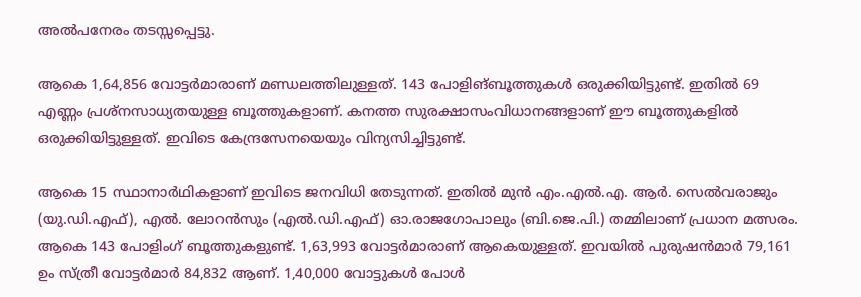അല്‍പനേരം തടസ്സപ്പെട്ടു.

ആകെ 1,64,856 വോട്ടര്‍മാരാണ് മണ്ഡലത്തിലുള്ളത്. 143 പോളിങ്ബൂത്തുകള്‍ ഒരുക്കിയിട്ടുണ്ട്. ഇതില്‍ 69 എണ്ണം പ്രശ്‌നസാധ്യതയുള്ള ബൂത്തുകളാണ്. കനത്ത സുരക്ഷാസംവിധാനങ്ങളാണ് ഈ ബൂത്തുകളില്‍ ഒരുക്കിയിട്ടുള്ളത്. ഇവിടെ കേന്ദ്രസേനയെയും വിന്യസിച്ചിട്ടുണ്ട്.

ആകെ 15 സ്ഥാനാര്‍ഥികളാണ് ഇവിടെ ജനവിധി തേടുന്നത്. ഇതില്‍ മുന്‍ എം.എല്‍.എ. ആര്‍. സെല്‍വരാജും (യു.ഡി.എഫ്), എല്‍. ലോറന്‍സും (എല്‍.ഡി.എഫ്) ഓ.രാജഗോപാലും (ബി.ജെ.പി.) തമ്മിലാണ് പ്രധാന മത്സരം. ആകെ 143 പോളിംഗ് ബൂത്തുകളുണ്ട്. 1,63,993 വോട്ടര്‍മാരാണ് ആകെയുള്ളത്. ഇവയില്‍ പുരുഷന്‍മാര്‍ 79,161 ഉം സ്ത്രീ വോട്ടര്‍മാര്‍ 84,832 ആണ്. 1,40,000 വോട്ടുകള്‍ പോള്‍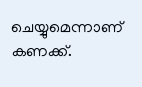ചെയ്യുമെന്നാണ് കണക്ക്.